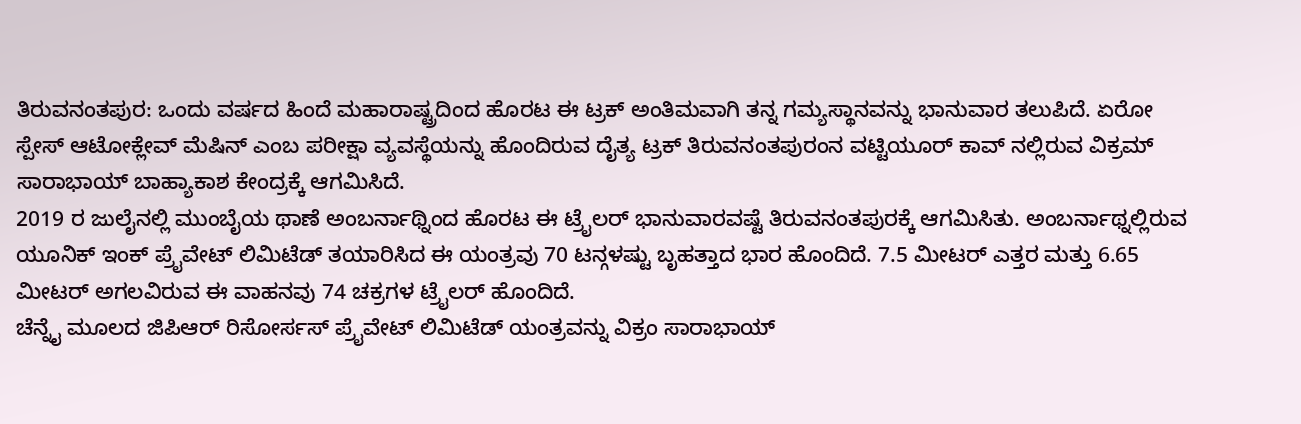ತಿರುವನಂತಪುರ: ಒಂದು ವರ್ಷದ ಹಿಂದೆ ಮಹಾರಾಷ್ಟ್ರದಿಂದ ಹೊರಟ ಈ ಟ್ರಕ್ ಅಂತಿಮವಾಗಿ ತನ್ನ ಗಮ್ಯಸ್ಥಾನವನ್ನು ಭಾನುವಾರ ತಲುಪಿದೆ. ಏರೋ ಸ್ಪೇಸ್ ಆಟೋಕ್ಲೇವ್ ಮೆಷಿನ್ ಎಂಬ ಪರೀಕ್ಷಾ ವ್ಯವಸ್ಥೆಯನ್ನು ಹೊಂದಿರುವ ದೈತ್ಯ ಟ್ರಕ್ ತಿರುವನಂತಪುರಂನ ವಟ್ಟಿಯೂರ್ ಕಾವ್ ನಲ್ಲಿರುವ ವಿಕ್ರಮ್ ಸಾರಾಭಾಯ್ ಬಾಹ್ಯಾಕಾಶ ಕೇಂದ್ರಕ್ಕೆ ಆಗಮಿಸಿದೆ.
2019 ರ ಜುಲೈನಲ್ಲಿ ಮುಂಬೈಯ ಥಾಣೆ ಅಂಬರ್ನಾಥ್ನಿಂದ ಹೊರಟ ಈ ಟ್ರೈಲರ್ ಭಾನುವಾರವಷ್ಟೆ ತಿರುವನಂತಪುರಕ್ಕೆ ಆಗಮಿಸಿತು. ಅಂಬರ್ನಾಥ್ನಲ್ಲಿರುವ ಯೂನಿಕ್ ಇಂಕ್ ಪ್ರೈವೇಟ್ ಲಿಮಿಟೆಡ್ ತಯಾರಿಸಿದ ಈ ಯಂತ್ರವು 70 ಟನ್ಗಳಷ್ಟು ಬೃಹತ್ತಾದ ಭಾರ ಹೊಂದಿದೆ. 7.5 ಮೀಟರ್ ಎತ್ತರ ಮತ್ತು 6.65 ಮೀಟರ್ ಅಗಲವಿರುವ ಈ ವಾಹನವು 74 ಚಕ್ರಗಳ ಟ್ರೈಲರ್ ಹೊಂದಿದೆ.
ಚೆನ್ನೈ ಮೂಲದ ಜಿಪಿಆರ್ ರಿಸೋರ್ಸಸ್ ಪ್ರೈವೇಟ್ ಲಿಮಿಟೆಡ್ ಯಂತ್ರವನ್ನು ವಿಕ್ರಂ ಸಾರಾಭಾಯ್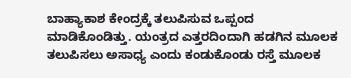ಬಾಹ್ಯಾಕಾಶ ಕೇಂದ್ರಕ್ಕೆ ತಲುಪಿಸುವ ಒಪ್ಪಂದ ಮಾಡಿಕೊಂಡಿತ್ತು. ಯಂತ್ರದ ಎತ್ತರದಿಂದಾಗಿ ಹಡಗಿನ ಮೂಲಕ ತಲುಪಿಸಲು ಅಸಾಧ್ಯ ಎಂದು ಕಂಡುಕೊಂಡು ರಸ್ತೆ ಮೂಲಕ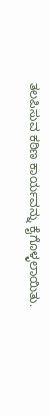ತಲಪಿಸುವ ಕಠಿಣ ಕಾರ್ಯವನ್ನು ಕೈಗೊಳ್ಳಲಾಯಿತು.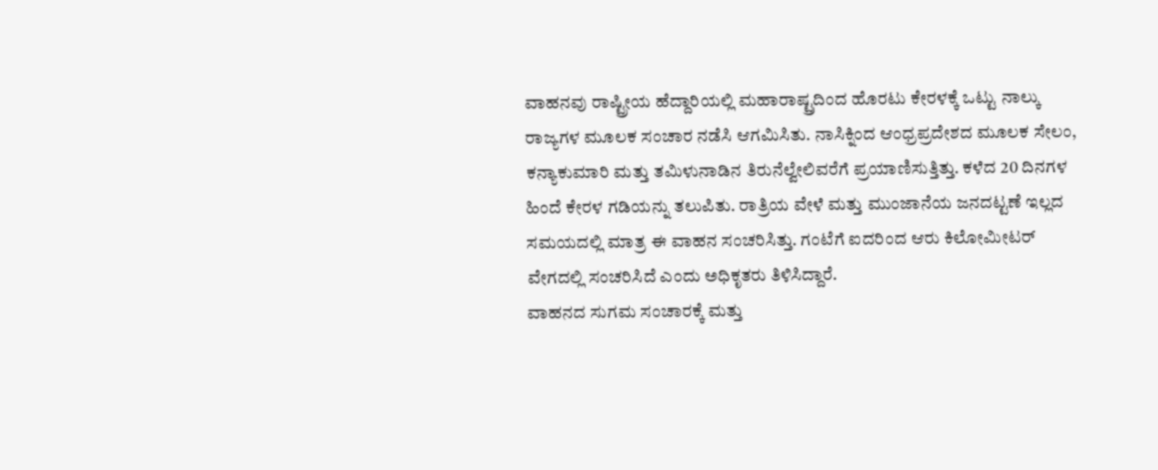ವಾಹನವು ರಾಷ್ಟ್ರೀಯ ಹೆದ್ದಾರಿಯಲ್ಲಿ ಮಹಾರಾಷ್ಟ್ರದಿಂದ ಹೊರಟು ಕೇರಳಕ್ಕೆ ಒಟ್ಟು ನಾಲ್ಕು ರಾಜ್ಯಗಳ ಮೂಲಕ ಸಂಚಾರ ನಡೆಸಿ ಆಗಮಿಸಿತು. ನಾಸಿಕ್ನಿಂದ ಆಂಧ್ರಪ್ರದೇಶದ ಮೂಲಕ ಸೇಲಂ, ಕನ್ಯಾಕುಮಾರಿ ಮತ್ತು ತಮಿಳುನಾಡಿನ ತಿರುನೆಲ್ವೇಲಿವರೆಗೆ ಪ್ರಯಾಣಿಸುತ್ತಿತ್ತು. ಕಳೆದ 20 ದಿನಗಳ ಹಿಂದೆ ಕೇರಳ ಗಡಿಯನ್ನು ತಲುಪಿತು. ರಾತ್ರಿಯ ವೇಳೆ ಮತ್ತು ಮುಂಜಾನೆಯ ಜನದಟ್ಟಣೆ ಇಲ್ಲದ ಸಮಯದಲ್ಲಿ ಮಾತ್ರ ಈ ವಾಹನ ಸಂಚರಿಸಿತ್ತು. ಗಂಟೆಗೆ ಐದರಿಂದ ಆರು ಕಿಲೋಮೀಟರ್ ವೇಗದಲ್ಲಿ ಸಂಚರಿಸಿದೆ ಎಂದು ಅಧಿಕೃತರು ತಿಳಿಸಿದ್ದಾರೆ.
ವಾಹನದ ಸುಗಮ ಸಂಚಾರಕ್ಕೆ ಮತ್ತು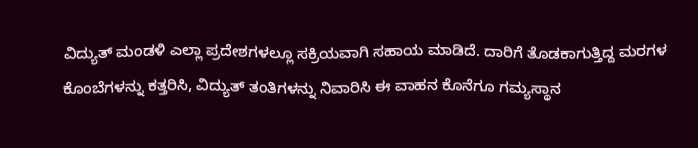ವಿದ್ಯುತ್ ಮಂಡಳಿ ಎಲ್ಲಾ ಪ್ರದೇಶಗಳಲ್ಲೂ ಸಕ್ರಿಯವಾಗಿ ಸಹಾಯ ಮಾಡಿದೆ. ದಾರಿಗೆ ತೊಡಕಾಗುತ್ತಿದ್ದ ಮರಗಳ ಕೊಂಬೆಗಳನ್ನು ಕತ್ತರಿಸಿ, ವಿದ್ಯುತ್ ತಂತಿಗಳನ್ನು ನಿವಾರಿಸಿ ಈ ವಾಹನ ಕೊನೆಗೂ ಗಮ್ಯಸ್ಥಾನ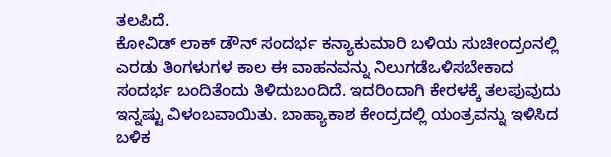ತಲಪಿದೆ.
ಕೋವಿಡ್ ಲಾಕ್ ಡೌನ್ ಸಂದರ್ಭ ಕನ್ಯಾಕುಮಾರಿ ಬಳಿಯ ಸುಚೀಂದ್ರಂನಲ್ಲಿ ಎರಡು ತಿಂಗಳುಗಳ ಕಾಲ ಈ ವಾಹನವನ್ನು ನಿಲುಗಡೆಒಳಿಸಬೇಕಾದ ಸಂದರ್ಭ ಬಂದಿತೆಂದು ತಿಳಿದುಬಂದಿದೆ. ಇದರಿಂದಾಗಿ ಕೇರಳಕ್ಕೆ ತಲಪುವುದು ಇನ್ನಷ್ಟು ವಿಳಂಬವಾಯಿತು. ಬಾಹ್ಯಾಕಾಶ ಕೇಂದ್ರದಲ್ಲಿ ಯಂತ್ರವನ್ನು ಇಳಿಸಿದ ಬಳಿಕ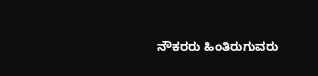ನೌಕರರು ಹಿಂತಿರುಗುವರು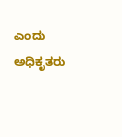ಎಂದು ಅಧಿಕೃತರು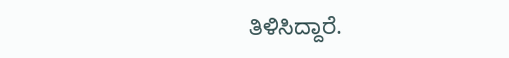ತಿಳಿಸಿದ್ದಾರೆ.